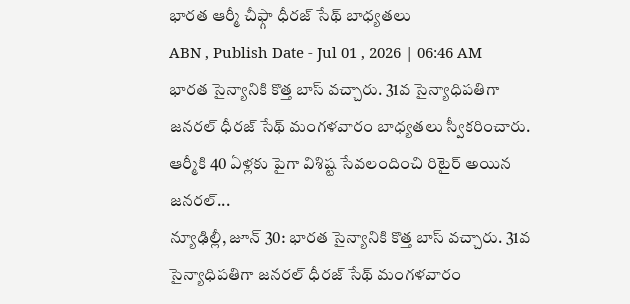భారత ఆర్మీ చీఫ్గా ధీరజ్ సేథ్ బాధ్యతలు
ABN , Publish Date - Jul 01 , 2026 | 06:46 AM
భారత సైన్యానికి కొత్త బాస్ వచ్చారు. 31వ సైన్యాధిపతిగా జనరల్ ధీరజ్ సేథ్ మంగళవారం బాధ్యతలు స్వీకరించారు. ఆర్మీకి 40 ఏళ్లకు పైగా విశిష్ట సేవలందించి రిటైర్ అయిన జనరల్...
న్యూఢిల్లీ, జూన్ 30: భారత సైన్యానికి కొత్త బాస్ వచ్చారు. 31వ సైన్యాధిపతిగా జనరల్ ధీరజ్ సేథ్ మంగళవారం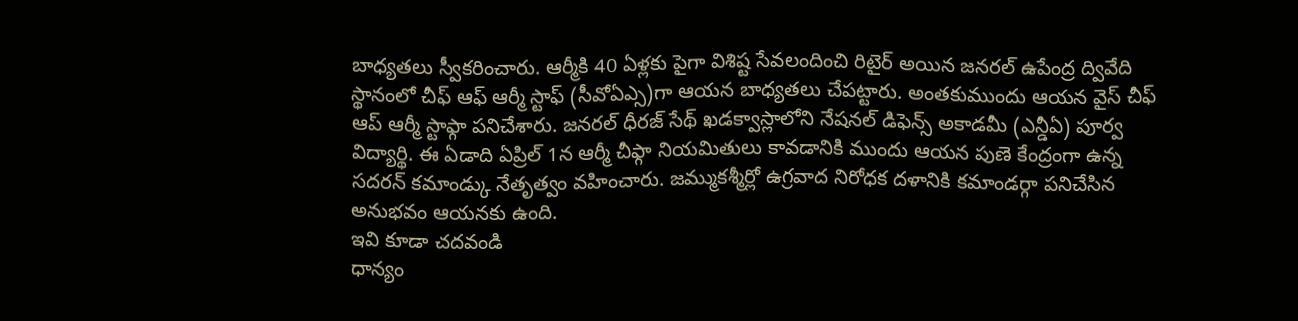బాధ్యతలు స్వీకరించారు. ఆర్మీకి 40 ఏళ్లకు పైగా విశిష్ట సేవలందించి రిటైర్ అయిన జనరల్ ఉపేంద్ర ద్వివేది స్థానంలో చీఫ్ ఆఫ్ ఆర్మీ స్టాఫ్ (సీవోఏఎ్స)గా ఆయన బాధ్యతలు చేపట్టారు. అంతకుముందు ఆయన వైస్ చీఫ్ ఆప్ ఆర్మీ స్టాఫ్గా పనిచేశారు. జనరల్ ధీరజ్ సేథ్ ఖడక్వాస్లాలోని నేషనల్ డిఫెన్స్ అకాడమీ (ఎన్డీఏ) పూర్వ విద్యార్థి. ఈ ఏడాది ఏప్రిల్ 1న ఆర్మీ చీఫ్గా నియమితులు కావడానికి ముందు ఆయన పుణె కేంద్రంగా ఉన్న సదరన్ కమాండ్కు నేతృత్వం వహించారు. జమ్ముకశ్మీర్లో ఉగ్రవాద నిరోధక దళానికి కమాండర్గా పనిచేసిన అనుభవం ఆయనకు ఉంది.
ఇవి కూడా చదవండి
ధాన్యం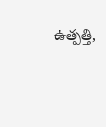ఉత్పత్తి,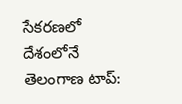సేకరణలో దేశంలోనే తెలంగాణ టాప్: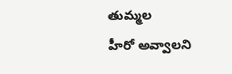తుమ్మల
హీరో అవ్వాలని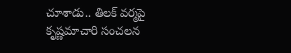చూశాడు.. తిలక్ వర్మపై కృష్ణమాచారి సంచలన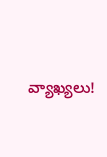వ్యాఖ్యలు!